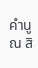คํานูณ สิ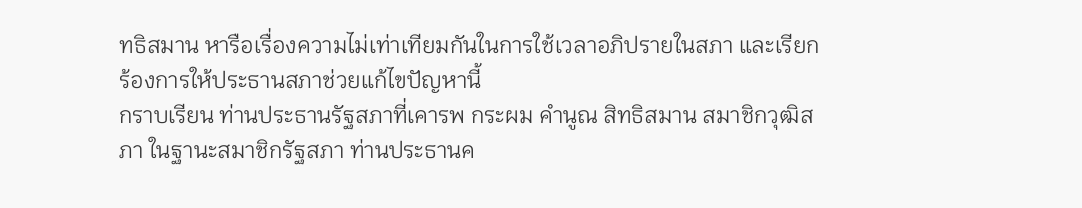ทธิสมาน หารือเรื่องความไม่เท่าเทียมกันในการใช้เวลาอภิปรายในสภา และเรียกร้องการให้ประธานสภาช่วยแก้ไขปัญหานี้
กราบเรียน ท่านประธานรัฐสภาที่เคารพ กระผม คํานูณ สิทธิสมาน สมาชิกวุฒิสภา ในฐานะสมาชิกรัฐสภา ท่านประธานค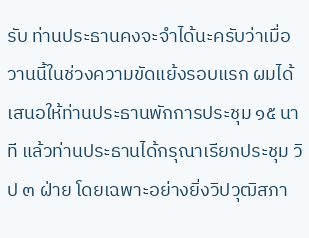รับ ท่านประธานคงจะจําได้นะครับว่าเมื่อวานนี้ในช่วงความขัดแย้งรอบแรก ผมได้เสนอให้ท่านประธานพักการประชุม ๑๕ นาที แล้วท่านประธานได้กรุณาเรียกประชุม วิป ๓ ฝ่าย โดยเฉพาะอย่างยิ่งวิปวุฒิสภา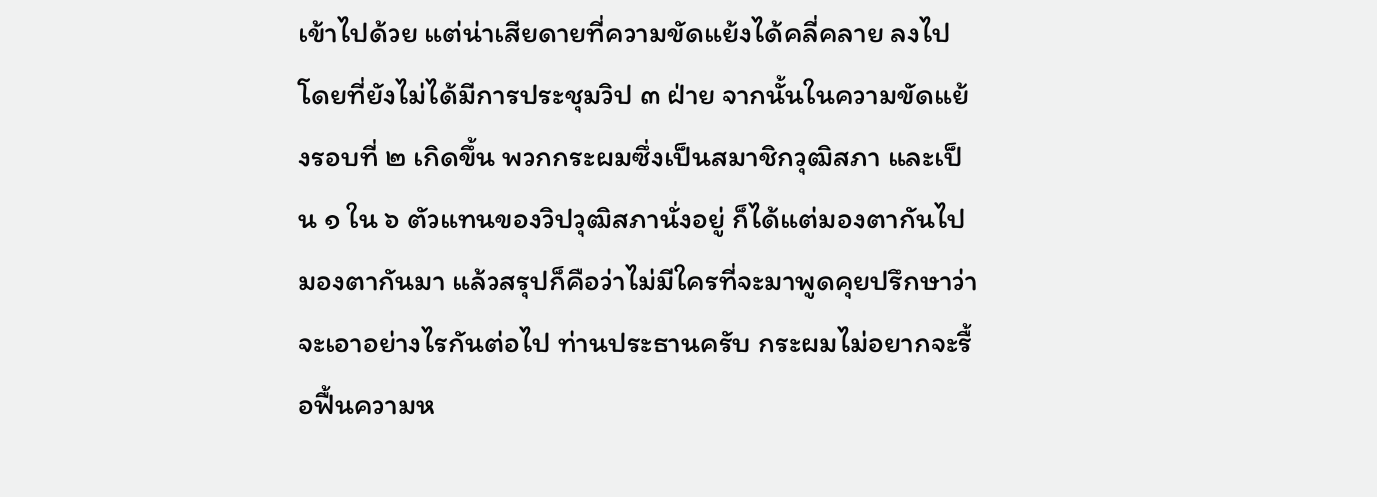เข้าไปด้วย แต่น่าเสียดายที่ความขัดแย้งได้คลี่คลาย ลงไปโดยที่ยังไม่ได้มีการประชุมวิป ๓ ฝ่าย จากนั้นในความขัดแย้งรอบที่ ๒ เกิดขึ้น พวกกระผมซึ่งเป็นสมาชิกวุฒิสภา และเป็น ๑ ใน ๖ ตัวแทนของวิปวุฒิสภานั่งอยู่ ก็ได้แต่มองตากันไปมองตากันมา แล้วสรุปก็คือว่าไม่มีใครที่จะมาพูดคุยปรึกษาว่า จะเอาอย่างไรกันต่อไป ท่านประธานครับ กระผมไม่อยากจะรื้อฟื้นความห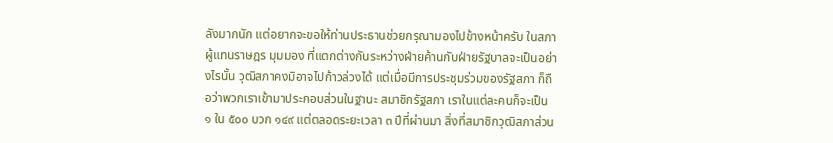ลังมากนัก แต่อยากจะขอให้ท่านประธานช่วยกรุณามองไปข้างหน้าครับ ในสภาผู้แทนราษฎร มุมมอง ที่แตกต่างกันระหว่างฝ่ายค้านกับฝ่ายรัฐบาลจะเป็นอย่างไรนั้น วุฒิสภาคงมิอาจไปก้าวล่วงได้ แต่เมื่อมีการประชุมร่วมของรัฐสภา ก็ถือว่าพวกเราเข้ามาประกอบส่วนในฐานะ สมาชิกรัฐสภา เราในแต่ละคนก็จะเป็น ๑ ใน ๕๐๐ บวก ๑๔๙ แต่ตลอดระยะเวลา ๓ ปีที่ผ่านมา สิ่งที่สมาชิกวุฒิสภาส่วน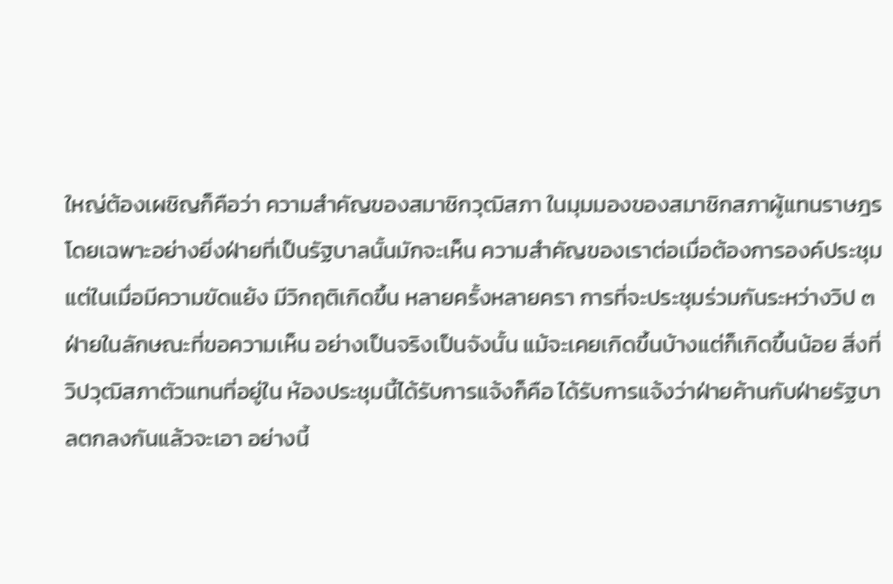ใหญ่ต้องเผชิญก็คือว่า ความสําคัญของสมาชิกวุฒิสภา ในมุมมองของสมาชิกสภาผู้แทนราษฎร โดยเฉพาะอย่างยิ่งฝ่ายที่เป็นรัฐบาลนั้นมักจะเห็น ความสําคัญของเราต่อเมื่อต้องการองค์ประชุม แต่ในเมื่อมีความขัดแย้ง มีวิกฤติเกิดขึ้น หลายครั้งหลายครา การที่จะประชุมร่วมกันระหว่างวิป ๓ ฝ่ายในลักษณะที่ขอความเห็น อย่างเป็นจริงเป็นจังนั้น แม้จะเคยเกิดขึ้นบ้างแต่ก็เกิดขึ้นน้อย สิ่งที่วิปวุฒิสภาตัวแทนที่อยู่ใน ห้องประชุมนี้ได้รับการแจ้งก็คือ ได้รับการแจ้งว่าฝ่ายค้านกับฝ่ายรัฐบาลตกลงกันแล้วจะเอา อย่างนี้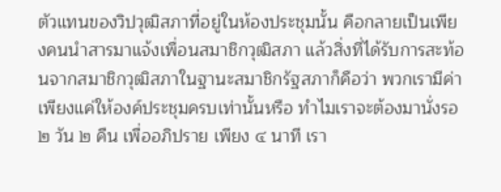ตัวแทนของวิปวุฒิสภาที่อยู่ในห้องประชุมนั้น คือกลายเป็นเพียงคนนําสารมาแจ้งเพื่อนสมาชิกวุฒิสภา แล้วสิ่งที่ได้รับการสะท้อนจากสมาชิกวุฒิสภาในฐานะสมาชิกรัฐสภาก็คือว่า พวกเรามีค่า เพียงแค่ให้องค์ประชุมครบเท่านั้นหรือ ทําไมเราจะต้องมานั่งรอ ๒ วัน ๒ คืน เพื่ออภิปราย เพียง ๔ นาที เรา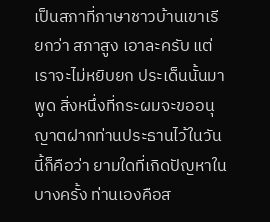เป็นสภาที่ภาษาชาวบ้านเขาเรียกว่า สภาสูง เอาละครับ แต่เราจะไม่หยิบยก ประเด็นนั้นมาพูด สิ่งหนึ่งที่กระผมจะขออนุญาตฝากท่านประธานไว้ในวันนี้ก็คือว่า ยามใดที่เกิดปัญหาในบางครั้ง ท่านเองคือส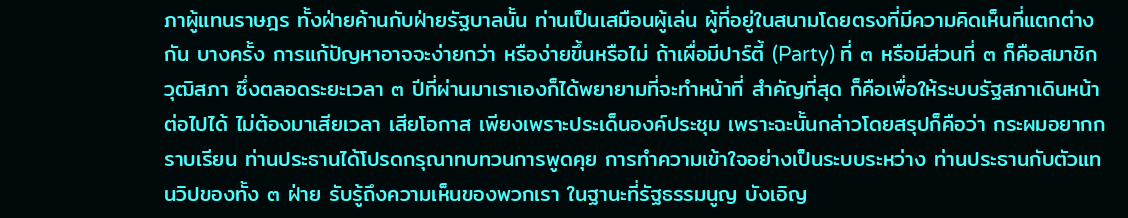ภาผู้แทนราษฎร ทั้งฝ่ายค้านกับฝ่ายรัฐบาลนั้น ท่านเป็นเสมือนผู้เล่น ผู้ที่อยู่ในสนามโดยตรงที่มีความคิดเห็นที่แตกต่างกัน บางครั้ง การแก้ปัญหาอาจจะง่ายกว่า หรือง่ายขึ้นหรือไม่ ถ้าเผื่อมีปาร์ตี้ (Party) ที่ ๓ หรือมีส่วนที่ ๓ ก็คือสมาชิกวุฒิสภา ซึ่งตลอดระยะเวลา ๓ ปีที่ผ่านมาเราเองก็ได้พยายามที่จะทําหน้าที่ สําคัญที่สุด ก็คือเพื่อให้ระบบรัฐสภาเดินหน้าต่อไปได้ ไม่ต้องมาเสียเวลา เสียโอกาส เพียงเพราะประเด็นองค์ประชุม เพราะฉะนั้นกล่าวโดยสรุปก็คือว่า กระผมอยากกราบเรียน ท่านประธานได้โปรดกรุณาทบทวนการพูดคุย การทําความเข้าใจอย่างเป็นระบบระหว่าง ท่านประธานกับตัวแทนวิปของทั้ง ๓ ฝ่าย รับรู้ถึงความเห็นของพวกเรา ในฐานะที่รัฐธรรมนูญ บังเอิญ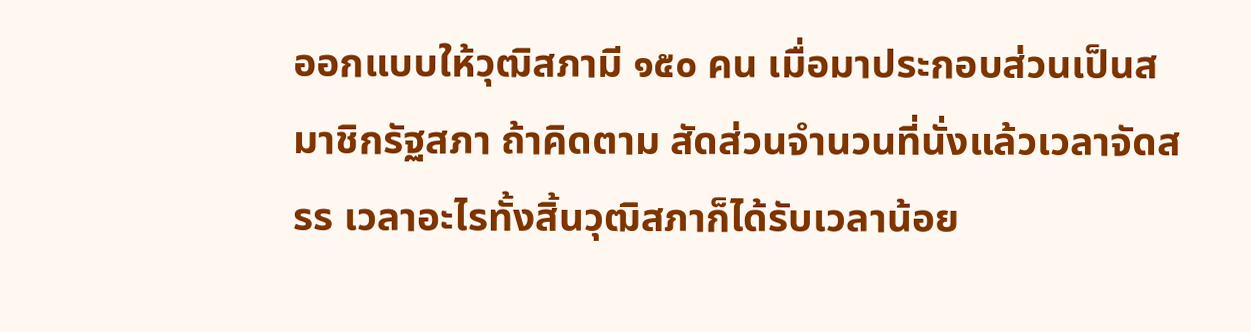ออกแบบให้วุฒิสภามี ๑๕๐ คน เมื่อมาประกอบส่วนเป็นสมาชิกรัฐสภา ถ้าคิดตาม สัดส่วนจํานวนที่นั่งแล้วเวลาจัดสรร เวลาอะไรทั้งสิ้นวุฒิสภาก็ได้รับเวลาน้อย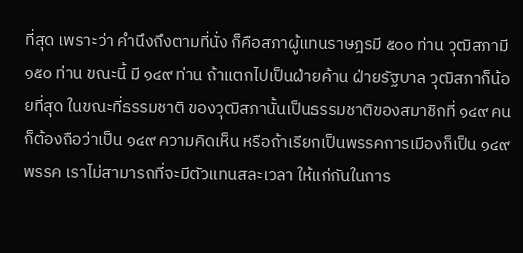ที่สุด เพราะว่า คํานึงถึงตามที่นั่ง ก็คือสภาผู้แทนราษฎรมี ๕๐๐ ท่าน วุฒิสภามี ๑๕๐ ท่าน ขณะนี้ มี ๑๔๙ ท่าน ถ้าแตกไปเป็นฝ่ายค้าน ฝ่ายรัฐบาล วุฒิสภาก็น้อยที่สุด ในขณะที่ธรรมชาติ ของวุฒิสภานั้นเป็นธรรมชาติของสมาชิกที่ ๑๔๙ คน ก็ต้องถือว่าเป็น ๑๔๙ ความคิดเห็น หรือถ้าเรียกเป็นพรรคการเมืองก็เป็น ๑๔๙ พรรค เราไม่สามารถที่จะมีตัวแทนสละเวลา ให้แก่กันในการ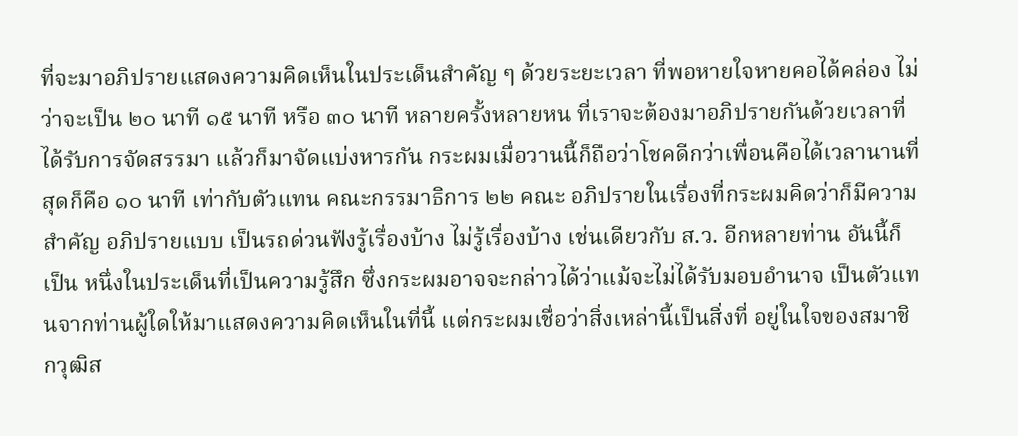ที่จะมาอภิปรายแสดงความคิดเห็นในประเด็นสําคัญ ๆ ด้วยระยะเวลา ที่พอหายใจหายคอได้คล่อง ไม่ว่าจะเป็น ๒๐ นาที ๑๕ นาที หรือ ๓๐ นาที หลายครั้งหลายหน ที่เราจะต้องมาอภิปรายกันด้วยเวลาที่ได้รับการจัดสรรมา แล้วก็มาจัดแบ่งหารกัน กระผมเมื่อวานนี้ก็ถือว่าโชคดีกว่าเพื่อนคือได้เวลานานที่สุดก็คือ ๑๐ นาที เท่ากับตัวแทน คณะกรรมาธิการ ๒๒ คณะ อภิปรายในเรื่องที่กระผมคิดว่าก็มีความสําคัญ อภิปรายแบบ เป็นรถด่วนฟังรู้เรื่องบ้าง ไม่รู้เรื่องบ้าง เช่นเดียวกับ ส.ว. อีกหลายท่าน อันนี้ก็เป็น หนึ่งในประเด็นที่เป็นความรู้สึก ซึ่งกระผมอาจจะกล่าวได้ว่าแม้จะไม่ได้รับมอบอํานาจ เป็นตัวแทนจากท่านผู้ใดให้มาแสดงความคิดเห็นในที่นี้ แต่กระผมเชื่อว่าสิ่งเหล่านี้เป็นสิ่งที่ อยู่ในใจของสมาชิกวุฒิส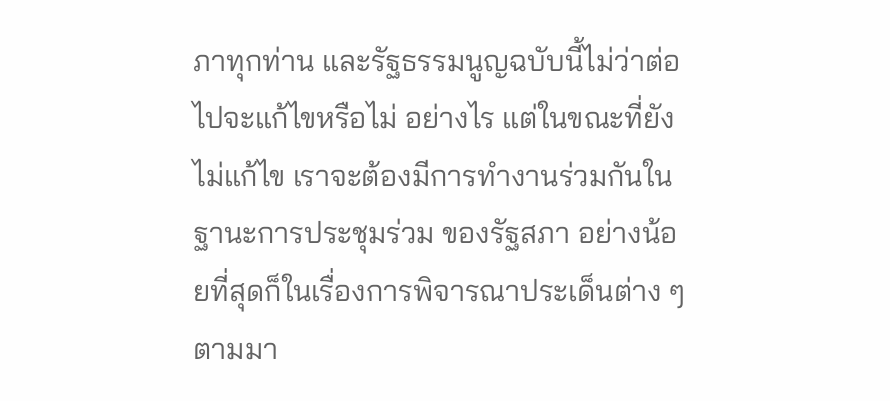ภาทุกท่าน และรัฐธรรมนูญฉบับนี้ไม่ว่าต่อไปจะแก้ไขหรือไม่ อย่างไร แต่ในขณะที่ยังไม่แก้ไข เราจะต้องมีการทํางานร่วมกันในฐานะการประชุมร่วม ของรัฐสภา อย่างน้อยที่สุดก็ในเรื่องการพิจารณาประเด็นต่าง ๆ ตามมา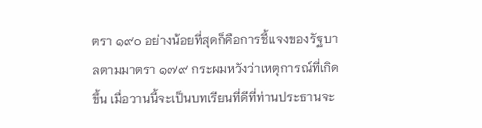ตรา ๑๙๐ อย่างน้อยที่สุดก็คือการชี้แจงของรัฐบาลตามมาตรา ๑๗๙ กระผมหวังว่าเหตุการณ์ที่เกิดขึ้น เมื่อวานนี้จะเป็นบทเรียนที่ดีที่ท่านประธานจะ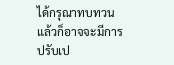ได้กรุณาทบทวน แล้วก็อาจจะมีการ ปรับเป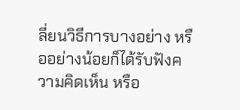ลี่ยนวิธีการบางอย่าง หรืออย่างน้อยก็ได้รับฟังความคิดเห็น หรือ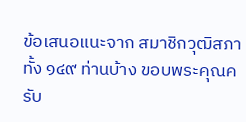ข้อเสนอแนะจาก สมาชิกวุฒิสภาทั้ง ๑๔๙ ท่านบ้าง ขอบพระคุณครับ